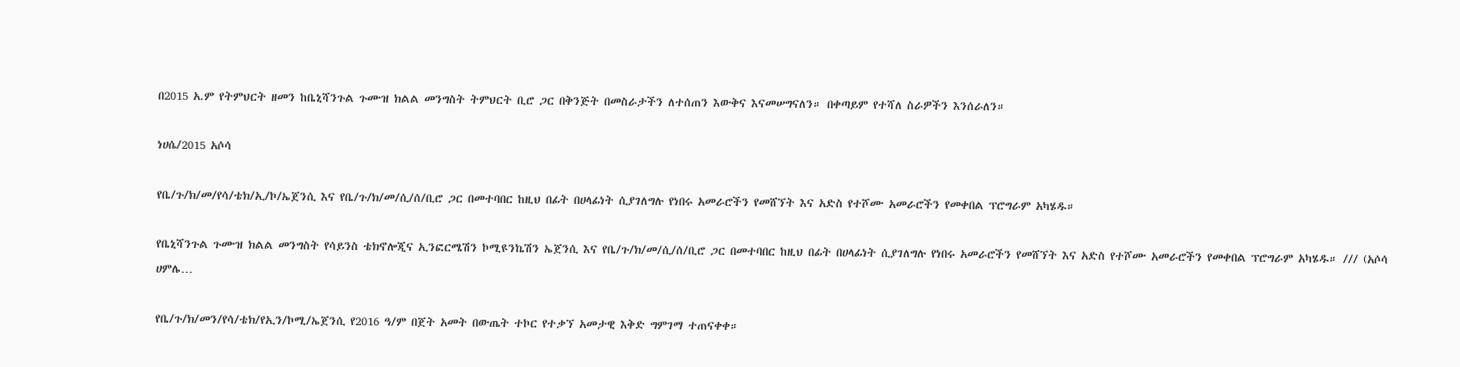በ2015 አ.ም የትምህርት ዘመን ከቤኒሻንጉል ጉሙዝ ክልል መንግስት ትምህርት ቢሮ ጋር በቅንጅት በመስራታችን ለተሰጠን እውቅና እናመሠግናለን። በቀጣይም የተሻለ ስራዎችን እንሰራለን።

ነሀሴ/2015 አሶሳ

የቤ/ጉ/ክ/መ/የሳ/ቴክ/ኢ/ኮ/ኤጀንሲ እና የቤ/ጉ/ክ/መ/ሲ/ሰ/ቢሮ ጋር በመተባበር ከዚህ በፊት በሀላፊነት ሲያገለግሉ የነበሩ አመራሮችን የመሸኘት እና አድስ የተሾሙ አመራሮችን የመቀበል ፕሮግራም አካሄዱ።

የቤኒሻንጉል ጉሙዝ ክልል መንግስት የሳይንስ ቴክኖሎጂና ኢንፎርሜሽን ኮሚዩንኬሽን ኤጀንሲ እና የቤ/ጉ/ክ/መ/ሲ/ሰ/ቢሮ ጋር በመተባበር ከዚህ በፊት በሀላፊነት ሲያገለግሉ የነበሩ አመራሮችን የመሸኘት እና አድስ የተሾሙ አመራሮችን የመቀበል ፕሮግራም አካሄዱ። /// (አሶሳ ሀምሌ…

የቤ/ጉ/ክ/መን/የሳ/ቴክ/የኢን/ኮሚ/ኤጀንሲ የ2016 ዓ/ም በጀት አመት በውጤት ተኮር የተቃኘ አመታዊ እቅድ ግምገማ ተጠናቀቀ።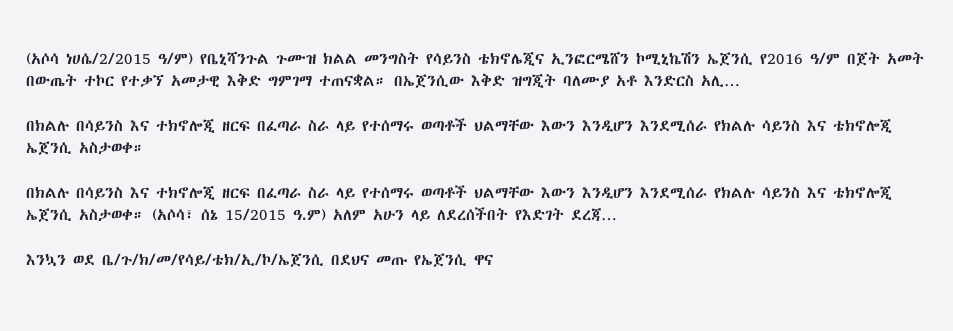(አሶሳ ነሀሴ/2/2015 ዓ/ም) የቤኒሻንጉል ጉሙዝ ክልል መንግስት የሳይንስ ቴክኖሌጂና ኢንፎርሜሸን ኮሚኒኬሽን ኤጀንሲ የ2016 ዓ/ም በጀት አመት በውጤት ተኮር የተቃኘ አመታዊ እቅድ ግምገማ ተጠናቋል። በኤጀንሲው እቅድ ዝግጂት ባለሙያ አቶ እንድርስ አሊ…

በክልሉ በሳይንስ እና ተክኖሎጂ ዘርፍ በፈጣራ ስራ ላይ የተሰማሩ ወጣቶች ህልማቸው እውን እንዲሆን እንደሚሰራ የክልሉ ሳይንስ እና ቴክኖሎጂ ኤጀንሲ አስታወቀ።

በክልሉ በሳይንስ እና ተክኖሎጂ ዘርፍ በፈጣራ ስራ ላይ የተሰማሩ ወጣቶች ህልማቸው እውን እንዲሆን እንደሚሰራ የክልሉ ሳይንስ እና ቴክኖሎጂ ኤጀንሲ አስታወቀ። (አሶሳ፣ ሰኔ 15/2015 ዓ.ም) አለም አሁን ላይ ለደረሰችበት የእድገት ደረጃ…

እንኳን ወደ ቤ/ጉ/ክ/መ/የሳይ/ቴክ/ኢ/ኮ/ኤጀንሲ በደህና መጡ የኤጀንሲ ዋና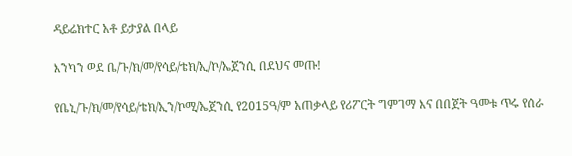ዳይሬክተር አቶ ይታያል በላይ

እንካን ወደ ቤ/ጉ/ክ/መ/የሳይ/ቴክ/ኢ/ኮ/ኤጀንሲ በደህና መጡ!

የቤኒ/ጉ/ክ/መ/የሳይ/ቴክ/ኢን/ኮሚ/ኤጀንሲ የ2015ዓ/ም አጠቃላይ የሪፖርት ግምገማ እና በበጀት ዓመቱ ጥሩ የሰራ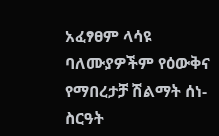አፈፃፀም ላሳዩ ባለሙያዎችም የዕውቅና የማበረታቻ ሽልማት ሰነ-ስርዓት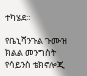ተካሄደ።

የቤኒሻንጉል ጉሙዝ ክልል መንግስት የሳይንስ ቴክኖሎጂ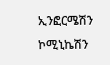ኢንፎርሜሽን ኮሚኒኬሽን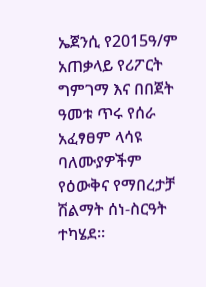ኤጀንሲ የ2015ዓ/ም አጠቃላይ የሪፖርት ግምገማ እና በበጀት ዓመቱ ጥሩ የሰራ አፈፃፀም ላሳዩ ባለሙያዎችም የዕውቅና የማበረታቻ ሽልማት ሰነ-ስርዓት ተካሄደ።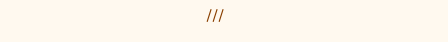///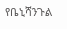የቤኒሻንጉል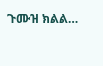ጉሙዝ ክልል…